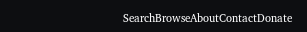SearchBrowseAboutContactDonate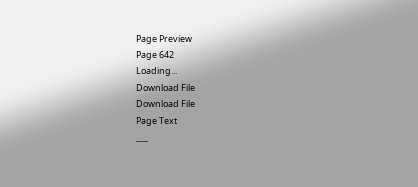Page Preview
Page 642
Loading...
Download File
Download File
Page Text
___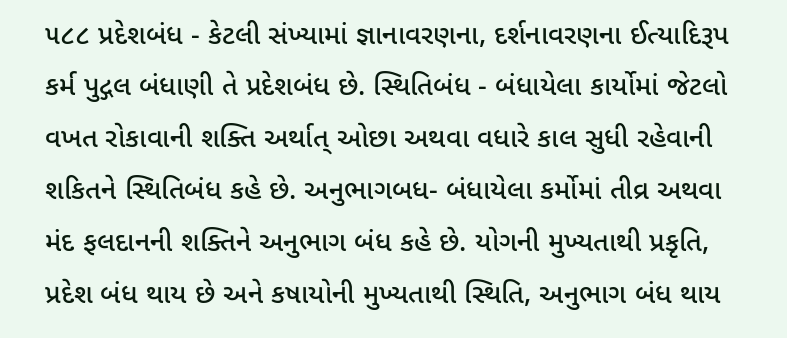૫૮૮ પ્રદેશબંધ - કેટલી સંખ્યામાં જ્ઞાનાવરણના, દર્શનાવરણના ઈત્યાદિરૂપ કર્મ પુદ્ગલ બંધાણી તે પ્રદેશબંધ છે. સ્થિતિબંધ - બંધાયેલા કાર્યોમાં જેટલો વખત રોકાવાની શક્તિ અર્થાત્ ઓછા અથવા વધારે કાલ સુધી રહેવાની શકિતને સ્થિતિબંધ કહે છે. અનુભાગબધ- બંધાયેલા કર્મોમાં તીવ્ર અથવા મંદ ફલદાનની શક્તિને અનુભાગ બંધ કહે છે. યોગની મુખ્યતાથી પ્રકૃતિ, પ્રદેશ બંધ થાય છે અને કષાયોની મુખ્યતાથી સ્થિતિ, અનુભાગ બંધ થાય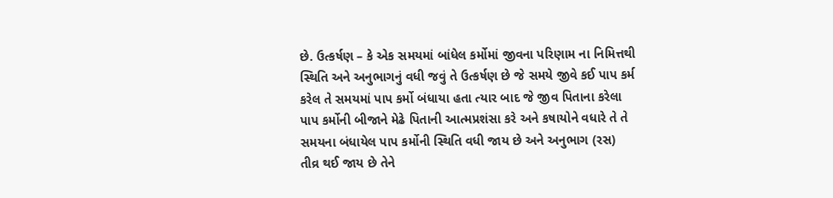છે. ઉત્કર્ષણ – કે એક સમયમાં બાંધેલ કર્મોમાં જીવના પરિણામ ના નિમિત્તથી સ્થિતિ અને અનુભાગનું વધી જવું તે ઉત્કર્ષણ છે જે સમયે જીવે કઈ પાપ કર્મ કરેલ તે સમયમાં પાપ કર્મો બંધાયા હતા ત્યાર બાદ જે જીવ પિતાના કરેલા પાપ કર્મોની બીજાને મેઢે પિતાની આત્મપ્રશંસા કરે અને કષાયોને વધારે તે તે સમયના બંધાયેલ પાપ કર્મોની સ્થિતિ વધી જાય છે અને અનુભાગ (રસ) તીવ્ર થઈ જાય છે તેને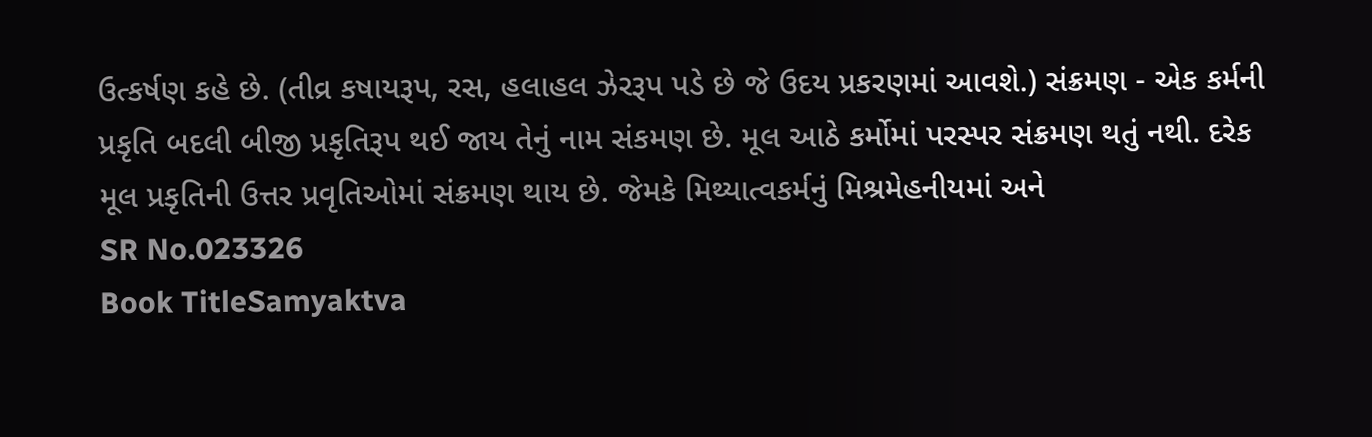ઉત્કર્ષણ કહે છે. (તીવ્ર કષાયરૂપ, રસ, હલાહલ ઝેરરૂપ પડે છે જે ઉદય પ્રકરણમાં આવશે.) સંક્રમણ - એક કર્મની પ્રકૃતિ બદલી બીજી પ્રકૃતિરૂપ થઈ જાય તેનું નામ સંકમણ છે. મૂલ આઠે કર્મોમાં પરસ્પર સંક્રમણ થતું નથી. દરેક મૂલ પ્રકૃતિની ઉત્તર પ્રવૃતિઓમાં સંક્રમણ થાય છે. જેમકે મિથ્યાત્વકર્મનું મિશ્રમેહનીયમાં અને
SR No.023326
Book TitleSamyaktva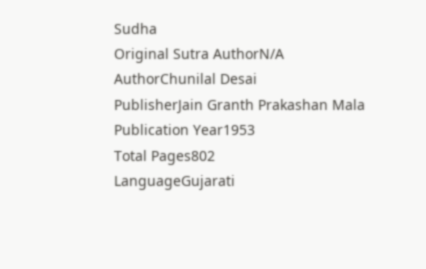Sudha
Original Sutra AuthorN/A
AuthorChunilal Desai
PublisherJain Granth Prakashan Mala
Publication Year1953
Total Pages802
LanguageGujarati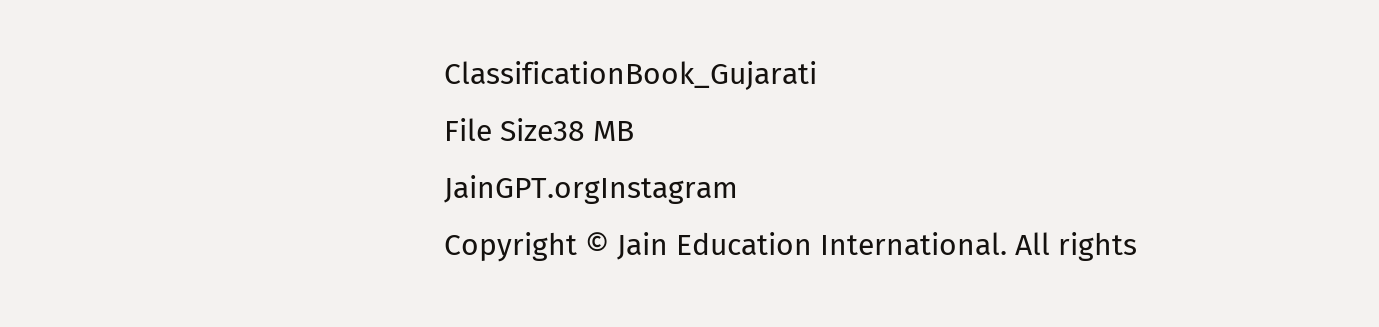ClassificationBook_Gujarati
File Size38 MB
JainGPT.orgInstagram
Copyright © Jain Education International. All rights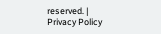reserved. | Privacy Policy